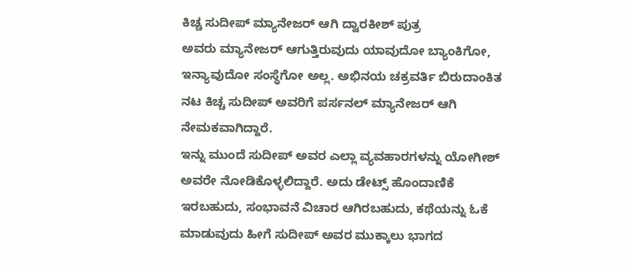ಕಿಚ್ಚ ಸುದೀಪ್ ಮ್ಯಾನೇಜರ್ ಆಗಿ ದ್ವಾರಕೀಶ್ ಪುತ್ರ
ಅವರು ಮ್ಯಾನೇಜರ್ ಆಗುತ್ತಿರುವುದು ಯಾವುದೋ ಬ್ಯಾಂಕಿಗೋ, ಇನ್ಯಾವುದೋ ಸಂಸ್ಥೆಗೋ ಅಲ್ಲ. ಅಭಿನಯ ಚಕ್ರವರ್ತಿ ಬಿರುದಾಂಕಿತ ನಟ ಕಿಚ್ಚ ಸುದೀಪ್ ಅವರಿಗೆ ಪರ್ಸನಲ್ ಮ್ಯಾನೇಜರ್ ಆಗಿ ನೇಮಕವಾಗಿದ್ದಾರೆ.
ಇನ್ನು ಮುಂದೆ ಸುದೀಪ್ ಅವರ ಎಲ್ಲಾ ವ್ಯವಹಾರಗಳನ್ನು ಯೋಗೀಶ್ ಅವರೇ ನೋಡಿಕೊಳ್ಳಲಿದ್ದಾರೆ. ಅದು ಡೇಟ್ಸ್ ಹೊಂದಾಣಿಕೆ ಇರಬಹುದು, ಸಂಭಾವನೆ ವಿಚಾರ ಆಗಿರಬಹುದು, ಕಥೆಯನ್ನು ಓಕೆ ಮಾಡುವುದು ಹೀಗೆ ಸುದೀಪ್ ಅವರ ಮುಕ್ಕಾಲು ಭಾಗದ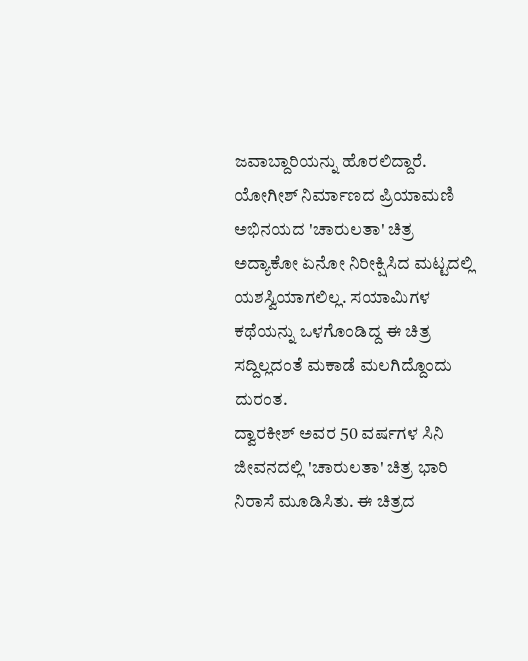ಜವಾಬ್ದಾರಿಯನ್ನು ಹೊರಲಿದ್ದಾರೆ.
ಯೋಗೀಶ್ ನಿರ್ಮಾಣದ ಪ್ರಿಯಾಮಣಿ ಅಭಿನಯದ 'ಚಾರುಲತಾ' ಚಿತ್ರ ಅದ್ಯಾಕೋ ಏನೋ ನಿರೀಕ್ಷಿಸಿದ ಮಟ್ಟದಲ್ಲಿ ಯಶಸ್ವಿಯಾಗಲಿಲ್ಲ. ಸಯಾಮಿಗಳ ಕಥೆಯನ್ನು ಒಳಗೊಂಡಿದ್ದ ಈ ಚಿತ್ರ ಸದ್ದಿಲ್ಲದಂತೆ ಮಕಾಡೆ ಮಲಗಿದ್ದೊಂದು ದುರಂತ.
ದ್ವಾರಕೀಶ್ ಅವರ 50 ವರ್ಷಗಳ ಸಿನಿ ಜೀವನದಲ್ಲಿ 'ಚಾರುಲತಾ' ಚಿತ್ರ ಭಾರಿ ನಿರಾಸೆ ಮೂಡಿಸಿತು. ಈ ಚಿತ್ರದ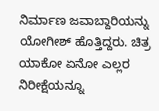ನಿರ್ಮಾಣ ಜವಾಬ್ದಾರಿಯನ್ನು ಯೋಗೀಶ್ ಹೊತ್ತಿದ್ದರು. ಚಿತ್ರ ಯಾಕೋ ಏನೋ ಎಲ್ಲರ ನಿರೀಕ್ಷೆಯನ್ನೂ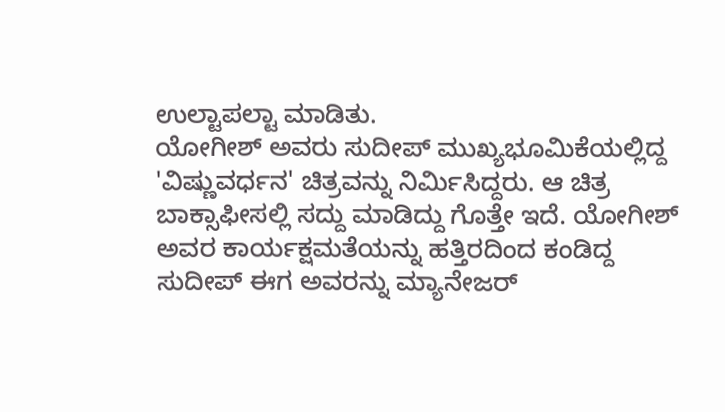ಉಲ್ಟಾಪಲ್ಟಾ ಮಾಡಿತು.
ಯೋಗೀಶ್ ಅವರು ಸುದೀಪ್ ಮುಖ್ಯಭೂಮಿಕೆಯಲ್ಲಿದ್ದ 'ವಿಷ್ಣುವರ್ಧನ' ಚಿತ್ರವನ್ನು ನಿರ್ಮಿಸಿದ್ದರು. ಆ ಚಿತ್ರ ಬಾಕ್ಸಾಫೀಸಲ್ಲಿ ಸದ್ದು ಮಾಡಿದ್ದು ಗೊತ್ತೇ ಇದೆ. ಯೋಗೀಶ್ ಅವರ ಕಾರ್ಯಕ್ಷಮತೆಯನ್ನು ಹತ್ತಿರದಿಂದ ಕಂಡಿದ್ದ ಸುದೀಪ್ ಈಗ ಅವರನ್ನು ಮ್ಯಾನೇಜರ್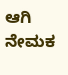ಆಗಿ ನೇಮಕ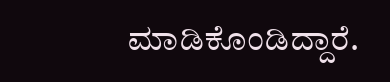ಮಾಡಿಕೊಂಡಿದ್ದಾರೆ.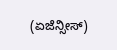(ಏಜೆನ್ಸೀಸ್)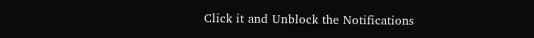Click it and Unblock the Notifications